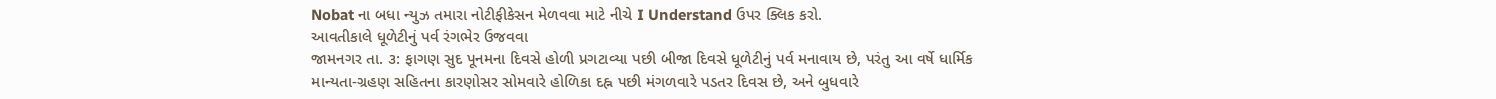Nobat ના બધા ન્યુઝ તમારા નોટીફીકેસન મેળવવા માટે નીચે I Understand ઉપર ક્લિક કરો.
આવતીકાલે ધૂળેટીનું પર્વ રંગભેર ઉજવવા
જામનગર તા. ૩: ફાગણ સુદ પૂનમના દિવસે હોળી પ્રગટાવ્યા પછી બીજા દિવસે ધૂળેટીનું પર્વ મનાવાય છે, પરંતુ આ વર્ષે ધાર્મિક માન્યતા-ગ્રહણ સહિતના કારણોસર સોમવારે હોળિકા દહ્ન પછી મંગળવારે પડતર દિવસ છે, અને બુધવારે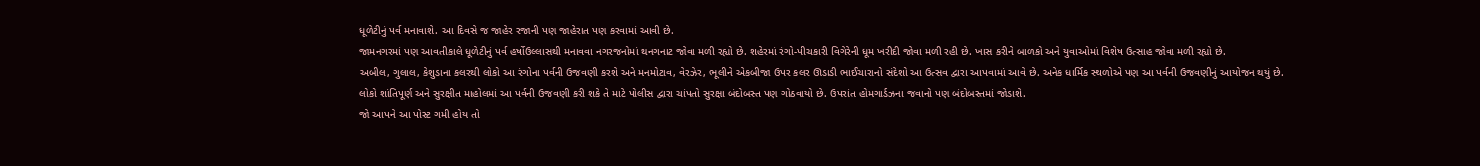ધૂળેટીનું પર્વ મનાવાશે. આ દિવસે જ જાહેર રજાની પણ જાહેરાત પણ કરવામાં આવી છે.
જામનગરમાં પણ આવતીકાલે ધૂળેટીનું પર્વ હર્ષોઉલ્લાસથી મનાવવા નગરજનોમાં થનગનાટ જોવા મળી રહ્યો છે. શહેરમાં રંગો-પીચકારી વિગેરેની ધૂમ ખરીદી જોવા મળી રહી છે. ખાસ કરીને બાળકો અને યુવાઓમાં વિશેષ ઉત્સાહ જોવા મળી રહ્યો છે.
અબીલ, ગુલાલ, કેશુડાના કલરથી લોકો આ રંગોના પર્વની ઉજવણી કરશે અને મનમોટાવ, વેરઝેર, ભૂલીને એકબીજા ઉપર કલર ઊડાડી ભાઈચારાનો સંદેશો આ ઉત્સવ દ્વારા આપવામાં આવે છે. અનેક ધાર્મિક સ્થળોએ પણ આ પર્વની ઉજવણીનું આયોજન થયું છે.
લોકો શાંતિપૂર્ણ અને સુરક્ષીત માહોલમાં આ પર્વની ઉજવણી કરી શકે તે માટે પોલીસ દ્વારા ચાંપતો સુરક્ષા બંદોબસ્ત પણ ગોઠવાયો છે. ઉપરાંત હોમગાર્ડઝના જવાનો પણ બંદોબસ્તમાં જોડાશે.
જો આપને આ પોસ્ટ ગમી હોય તો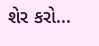શેર કરો...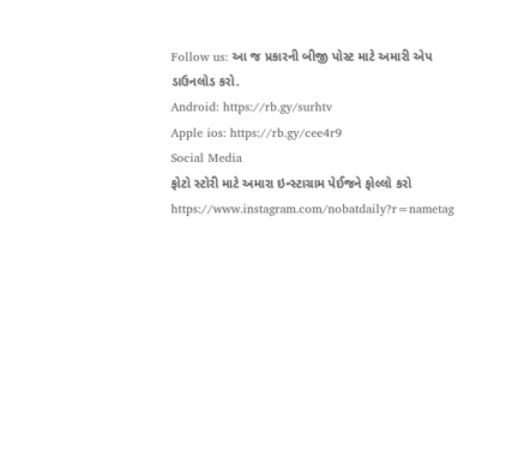Follow us: આ જ પ્રકારની બીજી પોસ્ટ માટે અમારી એપ ડાઉનલોડ કરો.
Android: https://rb.gy/surhtv
Apple ios: https://rb.gy/cee4r9
Social Media
ફોટો સ્ટોરી માટે અમારા ઇન્સ્ટાગ્રામ પેઈજને ફોલ્લો કરો
https://www.instagram.com/nobatdaily?r=nametag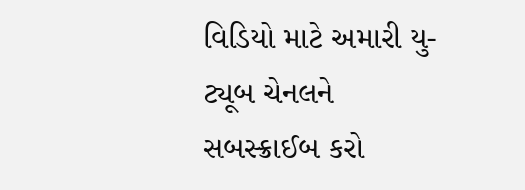વિડિયો માટે અમારી યુ-ટ્યૂબ ચેનલને સબસ્ક્રાઈબ કરો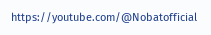https://youtube.com/@Nobatofficial